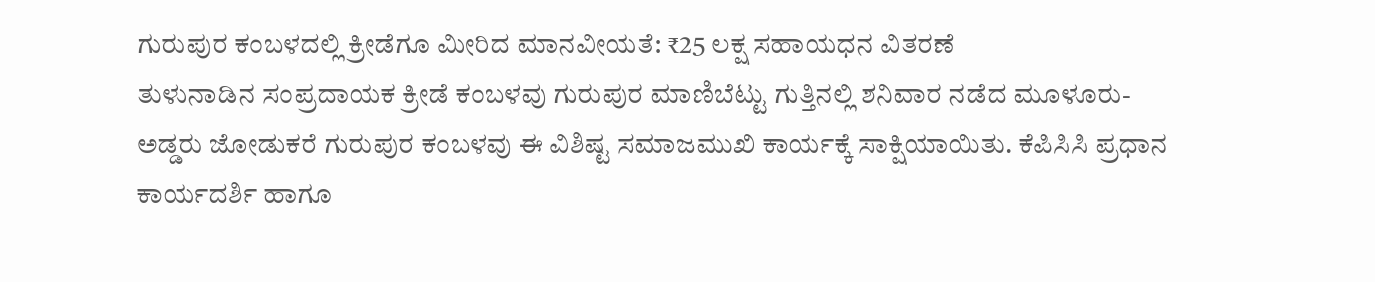ಗುರುಪುರ ಕಂಬಳದಲ್ಲಿ ಕ್ರೀಡೆಗೂ ಮೀರಿದ ಮಾನವೀಯತೆ: ₹25 ಲಕ್ಷ ಸಹಾಯಧನ ವಿತರಣೆ
ತುಳುನಾಡಿನ ಸಂಪ್ರದಾಯಕ ಕ್ರೀಡೆ ಕಂಬಳವು ಗುರುಪುರ ಮಾಣಿಬೆಟ್ಟು ಗುತ್ತಿನಲ್ಲಿ ಶನಿವಾರ ನಡೆದ ಮೂಳೂರು-ಅಡ್ಡರು ಜೋಡುಕರೆ ಗುರುಪುರ ಕಂಬಳವು ಈ ವಿಶಿಷ್ಟ ಸಮಾಜಮುಖಿ ಕಾರ್ಯಕ್ಕೆ ಸಾಕ್ಷಿಯಾಯಿತು. ಕೆಪಿಸಿಸಿ ಪ್ರಧಾನ ಕಾರ್ಯದರ್ಶಿ ಹಾಗೂ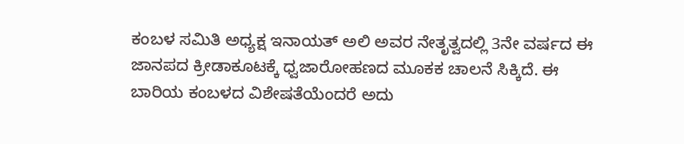ಕಂಬಳ ಸಮಿತಿ ಅಧ್ಯಕ್ಷ ಇನಾಯತ್ ಅಲಿ ಅವರ ನೇತೃತ್ವದಲ್ಲಿ 3ನೇ ವರ್ಷದ ಈ ಜಾನಪದ ಕ್ರೀಡಾಕೂಟಕ್ಕೆ ಧ್ವಜಾರೋಹಣದ ಮೂಕಕ ಚಾಲನೆ ಸಿಕ್ಕಿದೆ. ಈ ಬಾರಿಯ ಕಂಬಳದ ವಿಶೇಷತೆಯೆಂದರೆ ಅದು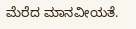ಮೆರೆದ ಮಾನವೀಯತೆ.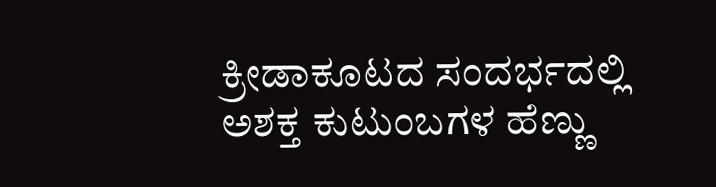ಕ್ರೀಡಾಕೂಟದ ಸಂದರ್ಭದಲ್ಲಿ ಅಶಕ್ತ ಕುಟುಂಬಗಳ ಹೆಣ್ಣು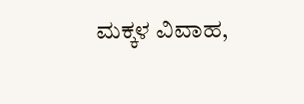ಮಕ್ಕಳ ವಿವಾಹ,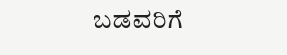ಬಡವರಿಗೆ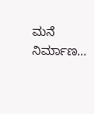ಮನೆ ನಿರ್ಮಾಣ…